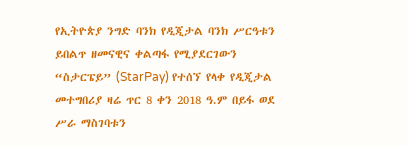የኢትዮጵያ ንግድ ባንክ የዲጂታል ባንክ ሥርዓቱን ይበልጥ ዘመናዊና ቀልጣፋ የሚያደርገውን “ስታርፔይ” (StarPay) የተሰኘ የላቀ የዲጂታል መተግበሪያ ዛሬ ጥር 8 ቀን 2018 ዓ.ም በይፋ ወደ ሥራ ማስገባቱን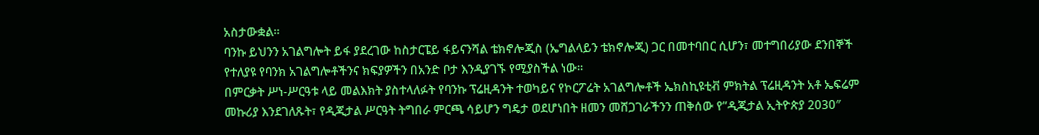አስታውቋል።
ባንኩ ይህንን አገልግሎት ይፋ ያደረገው ከስታርፔይ ፋይናንሻል ቴክኖሎጂስ (ኤግልላይን ቴክኖሎጂ) ጋር በመተባበር ሲሆን፣ መተግበሪያው ደንበኞች የተለያዩ የባንክ አገልግሎቶችንና ክፍያዎችን በአንድ ቦታ እንዲያገኙ የሚያስችል ነው።
በምርቃት ሥነ-ሥርዓቱ ላይ መልእክት ያስተላለፉት የባንኩ ፕሬዚዳንት ተወካይና የኮርፖሬት አገልግሎቶች ኤክስኪዩቲቭ ምክትል ፕሬዚዳንት አቶ ኤፍሬም መኩሪያ እንደገለጹት፣ የዲጂታል ሥርዓት ትግበራ ምርጫ ሳይሆን ግዴታ ወደሆነበት ዘመን መሸጋገራችንን ጠቅሰው የ”ዲጂታል ኢትዮጵያ 2030″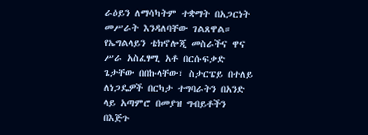ራዕይን ለማሳካትም ተቋማት በአጋርነት መሥራት እንዳለባቸው ገልጸዋል።
የኤግልላይን ቴክኖሎጂ መስራችና ዋና ሥራ አስፈፃሚ አቶ በርሱፍቃድ ጌታቸው በበኩላቸው፣ ስታርፔይ በተለይ ለነጋዴዎች በርካታ ተግባራትን በአንድ ላይ አጣምሮ በመያዝ ግብይቶችን በእጅጉ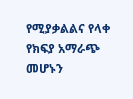የሚያቃልልና የላቀ የክፍያ አማራጭ መሆኑን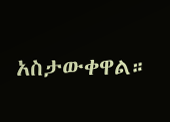አስታውቀዋል።